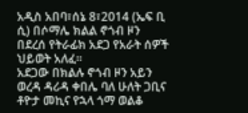አዲስ አበባ፣ሰኔ 8፣2014 (ኤፍ ቢ ሲ) በሶማሌ ክልል ኖጎብ ዞን በደረሰ የትራፊክ አደጋ የአራት ሰዎች ህይወት አለፈ፡፡
አደጋው በክልሉ ኖጎብ ዞን አይን ወረዳ ዳሪዳ ቀበሌ ባለ ሁለት ጋቢና ቶዮታ መኪና የኋላ ጎማ ወልቆ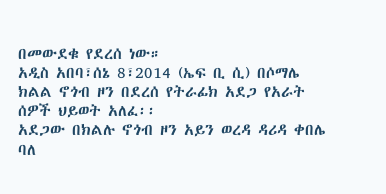በመውደቁ የደረሰ ነው።
አዲስ አበባ፣ሰኔ 8፣2014 (ኤፍ ቢ ሲ) በሶማሌ ክልል ኖጎብ ዞን በደረሰ የትራፊክ አደጋ የአራት ሰዎች ህይወት አለፈ፡፡
አደጋው በክልሉ ኖጎብ ዞን አይን ወረዳ ዳሪዳ ቀበሌ ባለ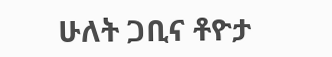ሁለት ጋቢና ቶዮታ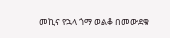መኪና የኋላ ጎማ ወልቆ በመውደቁ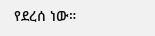የደረሰ ነው።